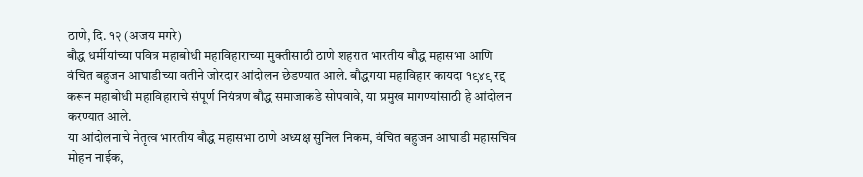ठाणे, दि. १२ (अजय मगरे)
बौद्ध धर्मीयांच्या पवित्र महाबोधी महाविहाराच्या मुक्तीसाठी ठाणे शहरात भारतीय बौद्ध महासभा आणि वंचित बहुजन आघाडीच्या वतीने जोरदार आंदोलन छेडण्यात आले. बौद्धगया महाविहार कायदा १९४९ रद्द करून महाबोधी महाविहाराचे संपूर्ण नियंत्रण बौद्ध समाजाकडे सोपवावे, या प्रमुख मागण्यांसाठी हे आंदोलन करण्यात आले.
या आंदोलनाचे नेतृत्व भारतीय बौद्ध महासभा ठाणे अध्यक्ष सुनिल निकम, वंचित बहुजन आघाडी महासचिव मोहन नाईक,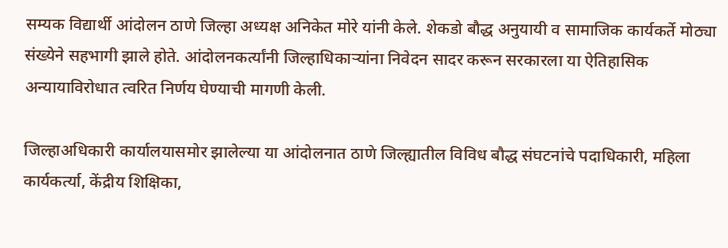सम्यक विद्यार्थी आंदोलन ठाणे जिल्हा अध्यक्ष अनिकेत मोरे यांनी केले. शेकडो बौद्ध अनुयायी व सामाजिक कार्यकर्ते मोठ्या संख्येने सहभागी झाले होते. आंदोलनकर्त्यांनी जिल्हाधिकाऱ्यांना निवेदन सादर करून सरकारला या ऐतिहासिक अन्यायाविरोधात त्वरित निर्णय घेण्याची मागणी केली.

जिल्हाअधिकारी कार्यालयासमोर झालेल्या या आंदोलनात ठाणे जिल्ह्यातील विविध बौद्ध संघटनांचे पदाधिकारी, महिला कार्यकर्त्या, केंद्रीय शिक्षिका,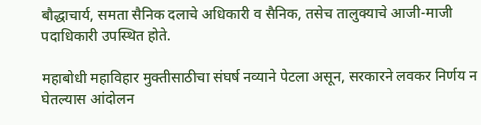बौद्धाचार्य, समता सैनिक दलाचे अधिकारी व सैनिक, तसेच तालुक्याचे आजी-माजी पदाधिकारी उपस्थित होते.

महाबोधी महाविहार मुक्तीसाठीचा संघर्ष नव्याने पेटला असून, सरकारने लवकर निर्णय न घेतल्यास आंदोलन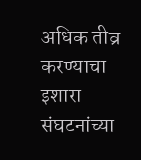अधिक तीव्र करण्याचा इशारा संघटनांच्या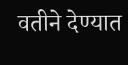वतीने देण्यात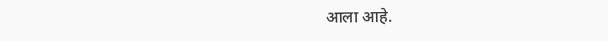आला आहे.